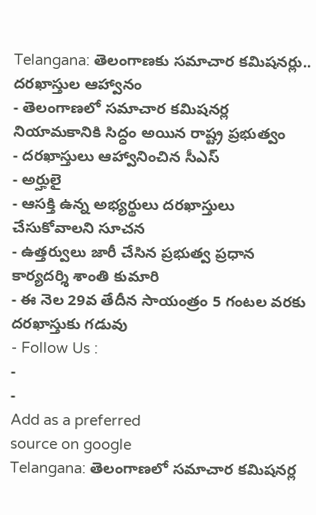Telangana: తెలంగాణకు సమాచార కమిషనర్లు.. దరఖాస్తుల ఆహ్వానం
- తెలంగాణలో సమాచార కమిషనర్ల నియామకానికి సిద్ధం అయిన రాష్ట్ర ప్రభుత్వం
- దరఖాస్తులు ఆహ్వానించిన సీఎస్
- అర్హులై
- ఆసక్తి ఉన్న అభ్యర్థులు దరఖాస్తులు చేసుకోవాలని సూచన
- ఉత్తర్వులు జారీ చేసిన ప్రభుత్వ ప్రధాన కార్యదర్శి శాంతి కుమారి
- ఈ నెల 29వ తేదీన సాయంత్రం 5 గంటల వరకు దరఖాస్తుకు గడువు
- Follow Us :
-
-
Add as a preferred
source on google
Telangana: తెలంగాణలో సమాచార కమిషనర్ల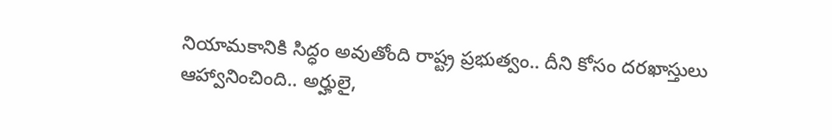నియామకానికి సిద్ధం అవుతోంది రాష్ట్ర ప్రభుత్వం.. దీని కోసం దరఖాస్తులు ఆహ్వానించింది.. అర్హులై,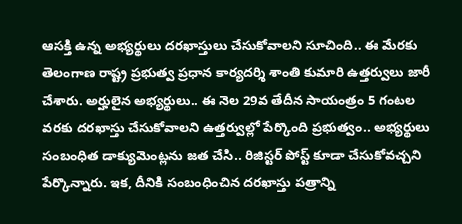ఆసక్తి ఉన్న అభ్యర్థులు దరఖాస్తులు చేసుకోవాలని సూచింది.. ఈ మేరకు తెలంగాణ రాష్ట్ర ప్రభుత్వ ప్రధాన కార్యదర్శి శాంతి కుమారి ఉత్తర్వులు జారీ చేశారు. అర్హులైన అభ్యర్థులు.. ఈ నెల 29వ తేదీన సాయంత్రం 5 గంటల వరకు దరఖాస్తు చేసుకోవాలని ఉత్తర్వుల్లో పేర్కొంది ప్రభుత్వం.. అభ్యర్థులు సంబంధిత డాక్యుమెంట్లను జత చేసి.. రిజిస్టర్ పోస్ట్ కూడా చేసుకోవచ్చని పేర్కొన్నారు. ఇక, దీనికి సంబంధించిన దరఖాస్తు పత్రాన్ని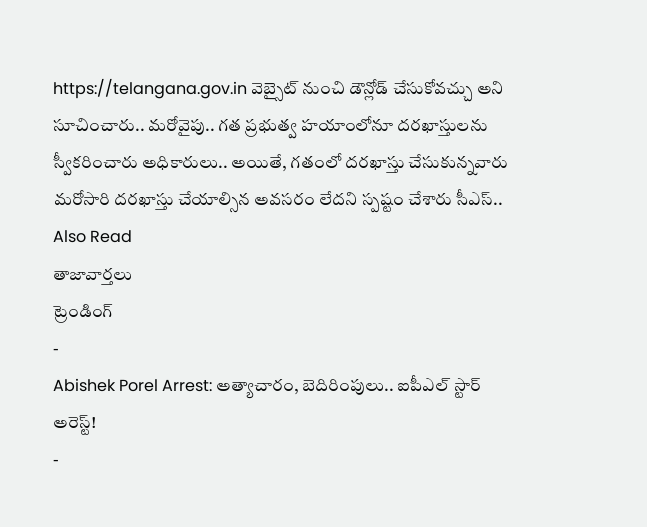https://telangana.gov.in వెబ్సైట్ నుంచి డౌన్లోడ్ చేసుకోవచ్చు అని సూచించారు.. మరోవైపు.. గత ప్రభుత్వ హయాంలోనూ దరఖాస్తులను స్వీకరించారు అధికారులు.. అయితే, గతంలో దరఖాస్తు చేసుకున్నవారు మరోసారి దరఖాస్తు చేయాల్సిన అవసరం లేదని స్పష్టం చేశారు సీఎస్..
Also Read
తాజావార్తలు
ట్రెండింగ్
-
Abishek Porel Arrest: అత్యాచారం, బెదిరింపులు.. ఐపీఎల్ స్టార్ అరెస్ట్!
-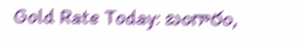Gold Rate Today: బంగారం,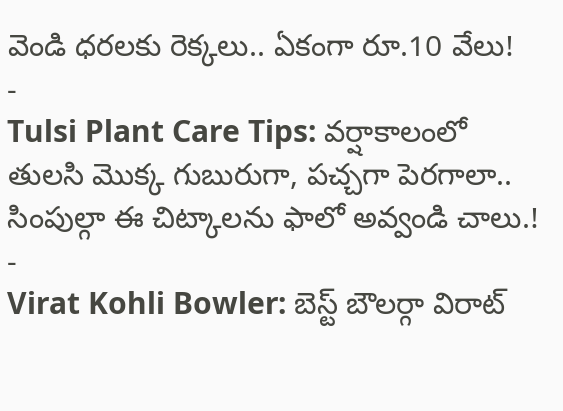వెండి ధరలకు రెక్కలు.. ఏకంగా రూ.10 వేలు!
-
Tulsi Plant Care Tips: వర్షాకాలంలో తులసి మొక్క గుబురుగా, పచ్చగా పెరగాలా.. సింపుల్గా ఈ చిట్కాలను ఫాలో అవ్వండి చాలు.!
-
Virat Kohli Bowler: బెస్ట్ బౌలర్గా విరాట్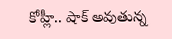కోహ్లీ.. షాక్ అవుతున్న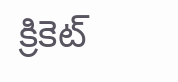క్రికెట్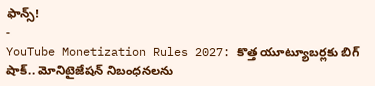ఫాన్స్!
-
YouTube Monetization Rules 2027: కొత్త యూట్యూబర్లకు బిగ్ షాక్.. మోనిటైజేషన్ నిబంధనలను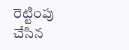రెట్టింపు చేసిన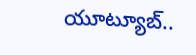యూట్యూబ్..